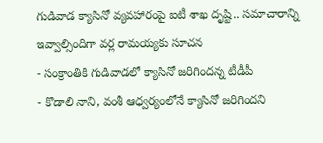గుడివాడ క్యాసినో వ్యవహారంపై ఐటీ శాఖ దృష్టి.. సమాచారాన్ని ఇవ్వాల్సిందిగా వర్ల రామయ్యకు సూచన
- సంక్రాంతికి గుడివాడలో క్యాసినో జరిగిందన్న టీడీపీ
- కొడాలి నాని, వంశీ ఆధ్వర్యంలోనే క్యాసినో జరిగిందని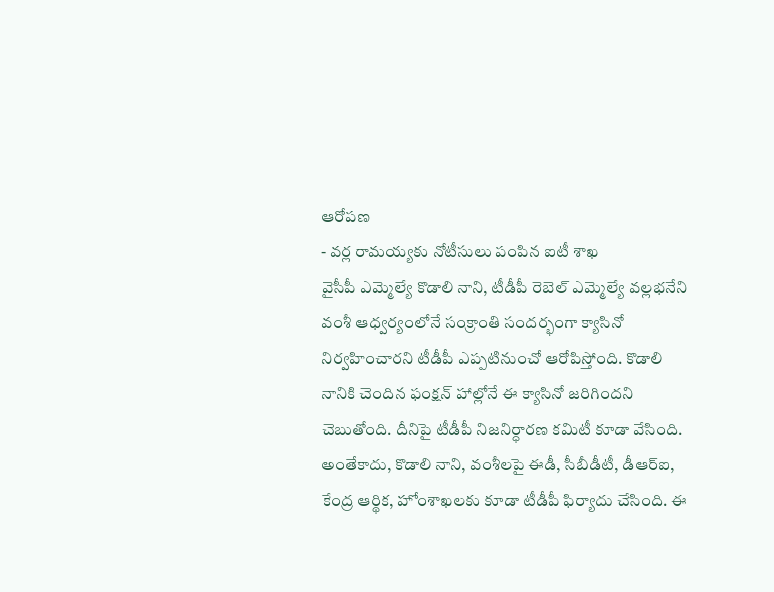ఆరోపణ
- వర్ల రామయ్యకు నోటీసులు పంపిన ఐటీ శాఖ
వైసీపీ ఎమ్మెల్యే కొడాలి నాని, టీడీపీ రెబెల్ ఎమ్మెల్యే వల్లభనేని వంశీ ఆధ్వర్యంలోనే సంక్రాంతి సందర్భంగా క్యాసినో నిర్వహించారని టీడీపీ ఎప్పటినుంచో ఆరోపిస్తోంది. కొడాలి నానికి చెందిన ఫంక్షన్ హాల్లోనే ఈ క్యాసినో జరిగిందని చెబుతోంది. దీనిపై టీడీపీ నిజనిర్ధారణ కమిటీ కూడా వేసింది. అంతేకాదు, కొడాలి నాని, వంశీలపై ఈడీ, సీబీడీటీ, డీఆర్ఐ, కేంద్ర ఆర్థిక, హోంశాఖలకు కూడా టీడీపీ ఫిర్యాదు చేసింది. ఈ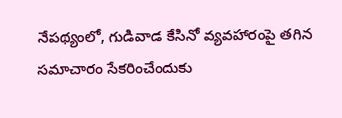నేపథ్యంలో, గుడివాడ కేసినో వ్యవహారంపై తగిన సమాచారం సేకరించేందుకు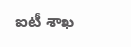ఐటీ శాఖ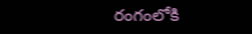రంగంలోకి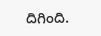దిగింది.